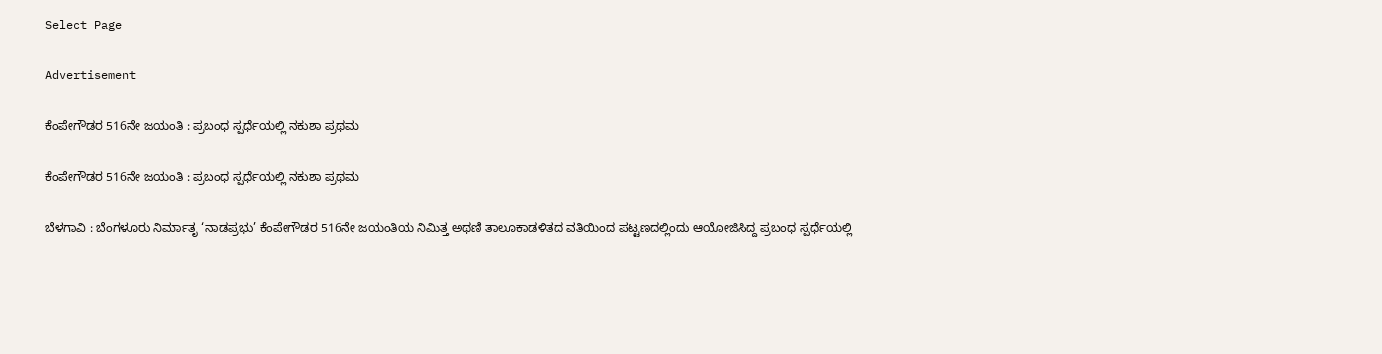Select Page

Advertisement

ಕೆಂಪೇಗೌಡರ 516ನೇ ಜಯಂತಿ : ಪ್ರಬಂಧ ಸ್ಪರ್ಧೆಯಲ್ಲಿ ನಕುಶಾ ಪ್ರಥಮ

ಕೆಂಪೇಗೌಡರ 516ನೇ ಜಯಂತಿ : ಪ್ರಬಂಧ ಸ್ಪರ್ಧೆಯಲ್ಲಿ ನಕುಶಾ ಪ್ರಥಮ

ಬೆಳಗಾವಿ : ಬೆಂಗಳೂರು ನಿರ್ಮಾತೃ ‘ನಾಡಪ್ರಭು’ ಕೆಂಪೇಗೌಡರ 516ನೇ ಜಯಂತಿಯ ನಿಮಿತ್ತ ಅಥಣಿ ತಾಲೂಕಾಡಳಿತದ ವತಿಯಿಂದ ಪಟ್ಟಣದಲ್ಲಿಂದು ಆಯೋಜಿಸಿದ್ದ ಪ್ರಬಂಧ ಸ್ಪರ್ಧೆಯಲ್ಲಿ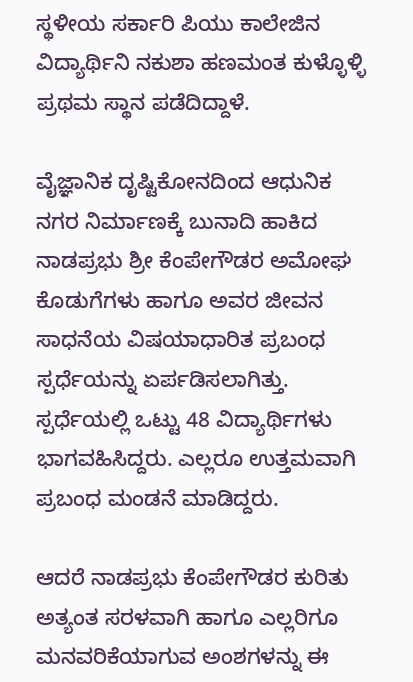ಸ್ಥಳೀಯ ಸರ್ಕಾರಿ ಪಿಯು ಕಾಲೇಜಿನ ವಿದ್ಯಾರ್ಥಿನಿ ನಕುಶಾ ಹಣಮಂತ ಕುಳ್ಳೊಳ್ಳಿ ಪ್ರಥಮ ಸ್ಥಾನ ಪಡೆದಿದ್ದಾಳೆ.

ವೈಜ್ಞಾನಿಕ ದೃಷ್ಟಿಕೋನದಿಂದ ಆಧುನಿಕ ನಗರ ನಿರ್ಮಾಣಕ್ಕೆ ಬುನಾದಿ ಹಾಕಿದ ನಾಡಪ್ರಭು ಶ್ರೀ ಕೆಂಪೇಗೌಡರ ಅಮೋಘ ಕೊಡುಗೆಗಳು ಹಾಗೂ ಅವರ ಜೀವನ ಸಾಧನೆಯ ವಿಷಯಾಧಾರಿತ ಪ್ರಬಂಧ ಸ್ಪರ್ಧೆಯನ್ನು ಏರ್ಪಡಿಸಲಾಗಿತ್ತು. ಸ್ಪರ್ಧೆಯಲ್ಲಿ ಒಟ್ಟು 48 ವಿದ್ಯಾರ್ಥಿಗಳು ಭಾಗವಹಿಸಿದ್ದರು. ಎಲ್ಲರೂ ಉತ್ತಮವಾಗಿ ಪ್ರಬಂಧ ಮಂಡನೆ ಮಾಡಿದ್ದರು.

ಆದರೆ ನಾಡಪ್ರಭು ಕೆಂಪೇಗೌಡರ ಕುರಿತು ಅತ್ಯಂತ ಸರಳವಾಗಿ ಹಾಗೂ ಎಲ್ಲರಿಗೂ ಮನವರಿಕೆಯಾಗುವ ಅಂಶಗಳನ್ನು ಈ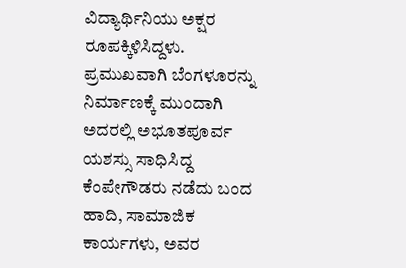ವಿದ್ಯಾರ್ಥಿನಿಯು ಅಕ್ಷರ ರೂಪಕ್ಕಿಳಿಸಿದ್ದಳು. ಪ್ರಮುಖವಾಗಿ ಬೆಂಗಳೂರನ್ನು ನಿರ್ಮಾಣಕ್ಕೆ ಮುಂದಾಗಿ ಅದರಲ್ಲಿ ಅಭೂತಪೂರ್ವ ಯಶಸ್ಸು ಸಾಧಿಸಿದ್ದ ಕೆಂಪೇಗೌಡರು ನಡೆದು ಬಂದ ಹಾದಿ, ಸಾಮಾಜಿಕ ಕಾರ್ಯಗಳು, ಅವರ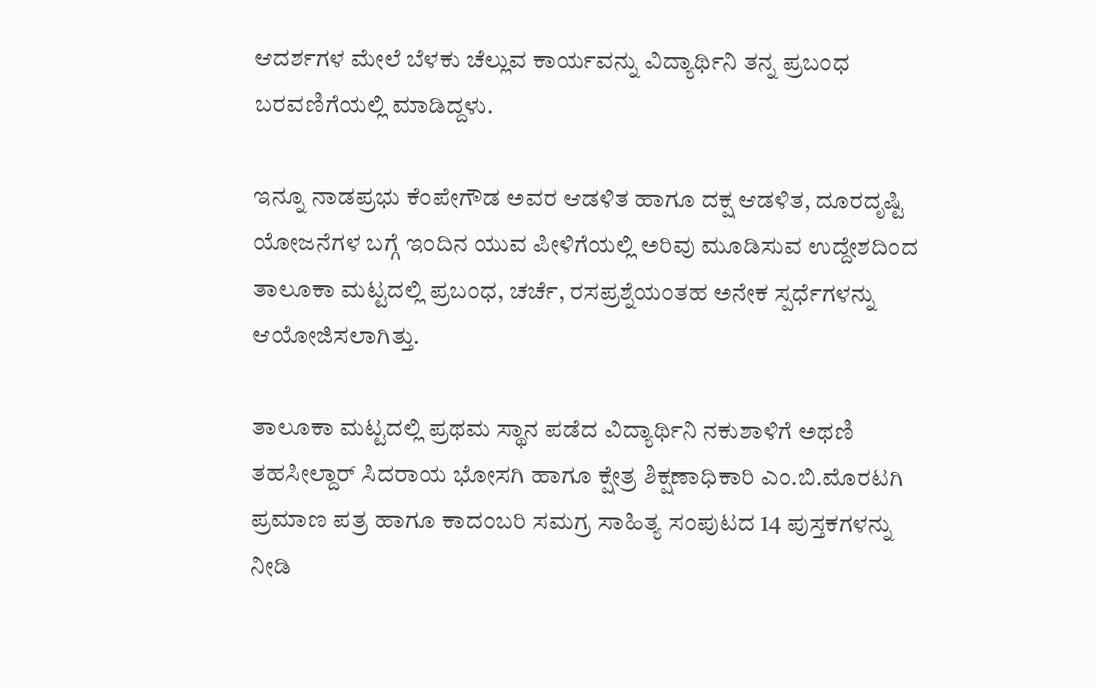ಆದರ್ಶಗಳ ಮೇಲೆ ಬೆಳಕು ಚೆಲ್ಲುವ ಕಾರ್ಯವನ್ನು ವಿದ್ಯಾರ್ಥಿನಿ ತನ್ನ ಪ್ರಬಂಧ ಬರವಣಿಗೆಯಲ್ಲಿ ಮಾಡಿದ್ದಳು.

ಇನ್ನೂ ನಾಡಪ್ರಭು ಕೆಂಪೇಗೌಡ ಅವರ ಆಡಳಿತ ಹಾಗೂ ದಕ್ಷ ಆಡಳಿತ, ದೂರದೃಷ್ಟಿ ಯೋಜನೆಗಳ ಬಗ್ಗೆ ಇಂದಿನ ಯುವ ಪೀಳಿಗೆಯಲ್ಲಿ ಅರಿವು ಮೂಡಿಸುವ ಉದ್ದೇಶದಿಂದ ತಾ‌ಲೂಕಾ ಮಟ್ಟದಲ್ಲಿ ಪ್ರಬಂಧ, ಚರ್ಚೆ, ರಸಪ್ರಶ್ನೆಯಂತಹ ಅನೇಕ ಸ್ಪರ್ಧೆಗಳನ್ನು ಆಯೋಜಿಸಲಾಗಿತ್ತು.

ತಾಲೂಕಾ ಮಟ್ಟದಲ್ಲಿ ಪ್ರಥಮ ಸ್ಥಾನ ಪಡೆದ ವಿದ್ಯಾರ್ಥಿನಿ ನಕುಶಾಳಿಗೆ ಅಥಣಿ ತಹಸೀಲ್ದಾರ್ ಸಿದರಾಯ ಭೋಸಗಿ ಹಾಗೂ ಕ್ಷೇತ್ರ ಶಿಕ್ಷಣಾಧಿಕಾರಿ ಎಂ.ಬಿ.ಮೊರಟಗಿ ಪ್ರಮಾಣ ಪತ್ರ ಹಾಗೂ ಕಾದಂಬರಿ ಸಮಗ್ರ ಸಾಹಿತ್ಯ ಸಂಪುಟದ 14 ಪುಸ್ತಕಗಳನ್ನು ನೀಡಿ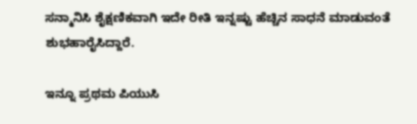ಸನ್ಮಾನಿಸಿ ಶೈಕ್ಷಣಿಕವಾಗಿ ಇದೇ ರೀತಿ ಇನ್ನಷ್ಟು ಹೆಚ್ಚಿನ ಸಾಧನೆ ಮಾಡುವಂತೆ ಶುಭಹಾರೈಸಿದ್ದಾರೆ.

ಇನ್ನೂ ಪ್ರಥಮ ಪಿಯುಸಿ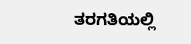ತರಗತಿಯಲ್ಲಿ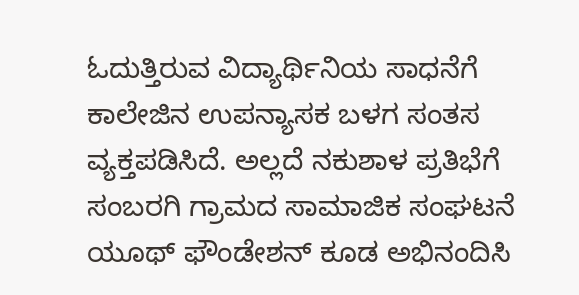ಓದುತ್ತಿರುವ ವಿದ್ಯಾರ್ಥಿನಿಯ ಸಾಧನೆಗೆ ಕಾಲೇಜಿನ ಉಪನ್ಯಾಸಕ ಬಳಗ ಸಂತಸ ವ್ಯಕ್ತಪಡಿಸಿದೆ. ಅಲ್ಲದೆ ನಕುಶಾಳ ಪ್ರತಿಭೆಗೆ ಸಂಬರಗಿ ಗ್ರಾಮದ ಸಾಮಾಜಿಕ ಸಂಘಟನೆ ಯೂಥ್ ಫೌಂಡೇಶನ್ ಕೂಡ ಅಭಿನಂದಿಸಿ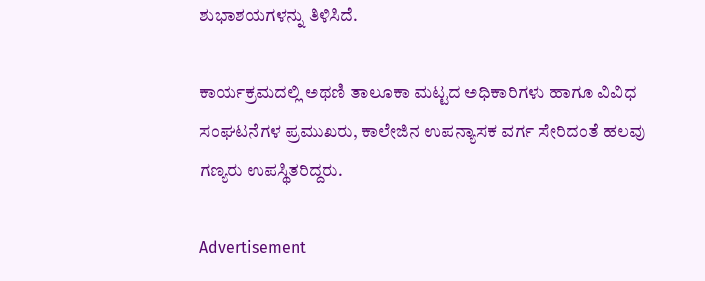ಶುಭಾಶಯಗಳನ್ನು ತಿಳಿಸಿದೆ.

ಕಾರ್ಯಕ್ರಮದಲ್ಲಿ ಅಥಣಿ ತಾಲೂಕಾ ಮಟ್ಟದ ಅಧಿಕಾರಿಗಳು ಹಾಗೂ ವಿವಿಧ ಸಂಘಟನೆಗಳ ಪ್ರಮುಖರು, ಕಾಲೇಜಿನ ಉಪನ್ಯಾಸಕ ವರ್ಗ‌ ಸೇರಿದಂತೆ ಹಲವು ಗಣ್ಯರು ಉಪಸ್ಥಿತರಿದ್ದರು.

Advertisement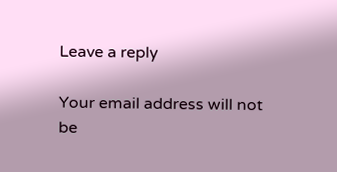Leave a reply

Your email address will not be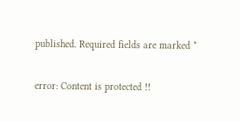published. Required fields are marked *

error: Content is protected !!